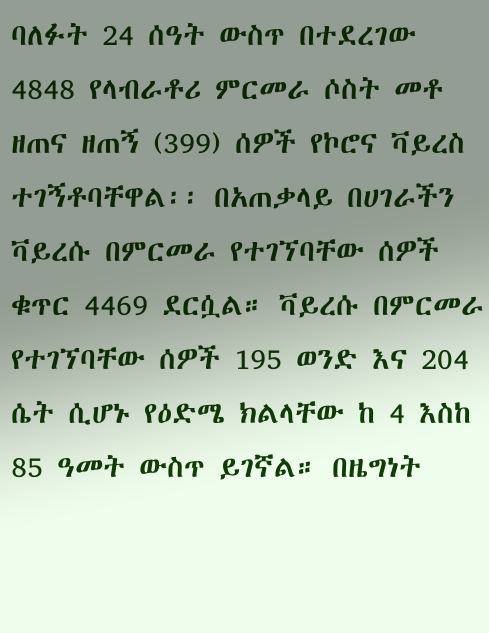ባለፉት 24 ሰዓት ውስጥ በተደረገው 4848 የላብራቶሪ ምርመራ ሶስት መቶ ዘጠና ዘጠኝ (399) ሰዎች የኮሮና ቫይረስ ተገኝቶባቸዋል፡፡ በአጠቃላይ በሀገራችን ቫይረሱ በምርመራ የተገኘባቸው ሰዎች ቁጥር 4469 ደርሷል። ቫይረሱ በምርመራ የተገኘባቸው ሰዎች 195 ወንድ እና 204 ሴት ሲሆኑ የዕድሜ ክልላቸው ከ 4 እስከ 85 ዓመት ውስጥ ይገኛል። በዜግነት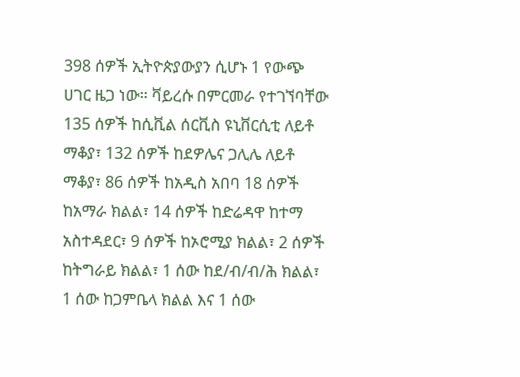398 ሰዎች ኢትዮጵያውያን ሲሆኑ 1 የውጭ ሀገር ዜጋ ነው። ቫይረሱ በምርመራ የተገኘባቸው 135 ሰዎች ከሲቪል ሰርቪስ ዩኒቨርሲቲ ለይቶ ማቆያ፣ 132 ሰዎች ከደዎሌና ጋሊሌ ለይቶ ማቆያ፣ 86 ሰዎች ከአዲስ አበባ 18 ሰዎች ከአማራ ክልል፣ 14 ሰዎች ከድሬዳዋ ከተማ አስተዳደር፣ 9 ሰዎች ከኦሮሚያ ክልል፣ 2 ሰዎች ከትግራይ ክልል፣ 1 ሰው ከደ/ብ/ብ/ሕ ክልል፣ 1 ሰው ከጋምቤላ ክልል እና 1 ሰው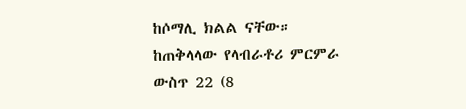ከሶማሊ ክልል ናቸው።
ከጠቅላላው የላብራቶሪ ምርምራ ውስጥ 22 (8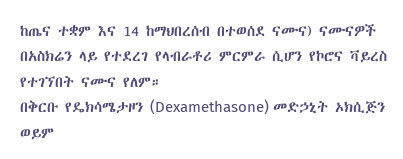ከጤና ተቋም እና 14 ከማህበረሰብ በተወሰደ ናሙና) ናሙናዎች በአስክሬን ላይ የተደረገ የላብራቶሪ ምርምራ ሲሆን የኮሮና ቫይረስ የተገኘበት ናሙና የለም።
በቅርቡ የዴክሳሜታዞን (Dexamethasone) መድኃኒት ኦክሲጅን ወይም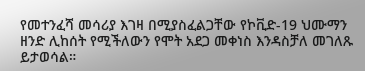የመተንፈሻ መሳሪያ እገዛ በሚያስፈልጋቸው የኮቪድ-19 ህሙማን ዘንድ ሊከሰት የሚችለውን የሞት አደጋ መቀነስ እንዳስቻለ መገለጹ ይታወሳል።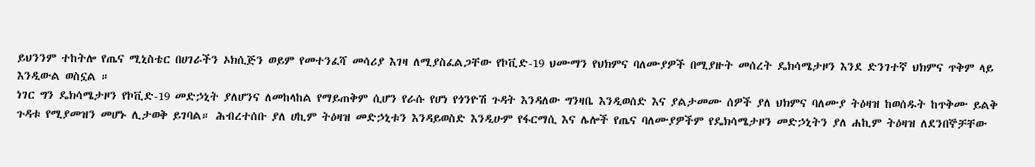ይህንንም ተከትሎ የጤና ሚኒስቴር በሀገራችን ኦክሲጅን ወይም የመተንፈሻ መሳሪያ እገዛ ለሚያስፈልጋቸው የኮቪድ-19 ህሙማን የህክምና ባለሙያዎች በሚያዙት መሰረት ዴክሳሜታዞን እንደ ድንገተኛ ህክምና ጥቅም ላይ እንዲውል ወስኗል ።
ነገር ግን ዴክሳሜታዞን የኮቪድ-19 መድኃኒት ያለሆንና ለመከላከል የማይጠቅም ሲሆን የራሱ የሆነ የጎንዮሽ ጉዳት እንዳለው ግንዛቤ እንዲወሰድ እና ያልታመሙ ሰዎች ያለ ህክምና ባለሙያ ትዕዛዝ ከወሰዱት ከጥቅሙ ይልቅ ጉዳቱ የሚያመዝን መሆኑ ሊታወቅ ይገባል። ሕብረተሰቡ ያለ ሀኪም ትዕዛዝ መድኃኒቱን እንዳይወስድ እንዲሁም የፋርማሲ እና ሌሎች የጤና ባለሙያዎችም የዴክሳሜታዞን መድኃኒትን ያለ ሐኪም ትዕዛዝ ለደንበኞቻቸው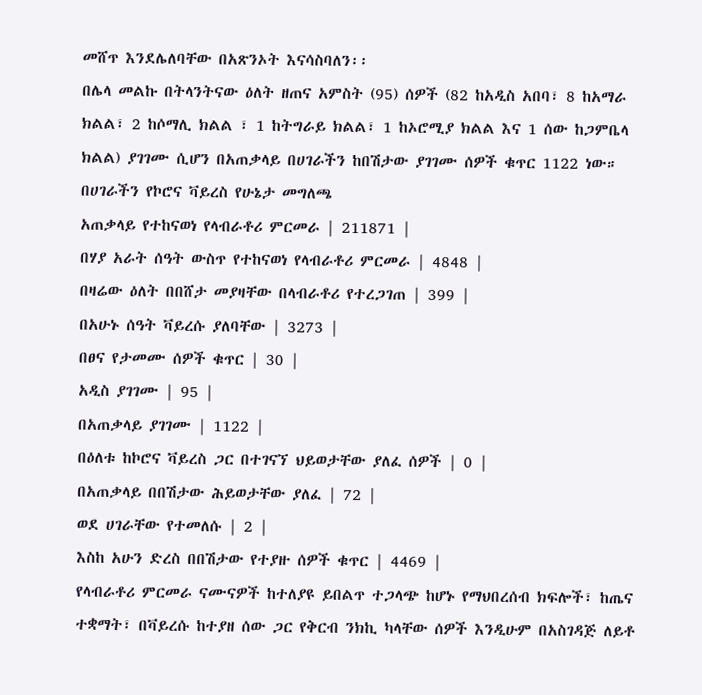መሸጥ እንደሌለባቸው በአጽንኦት እናሳስባለን፡፡
በሌላ መልኩ በትላንትናው ዕለት ዘጠና አምስት (95) ሰዎች (82 ከአዲስ አበባ፣ 8 ከአማራ ክልል፣ 2 ከሶማሊ ክልል ፣ 1 ከትግራይ ክልል፣ 1 ከኦሮሚያ ክልል እና 1 ሰው ከጋምቤላ ክልል) ያገገሙ ሲሆን በአጠቃላይ በሀገራችን ከበሽታው ያገገሙ ሰዎች ቁጥር 1122 ነው።
በሀገራችን የኮሮና ቫይረስ የሁኔታ መግለጫ
አጠቃላይ የተከናወነ የላብራቶሪ ምርመራ | 211871 |
በሃያ አራት ሰዓት ውስጥ የተከናወነ የላብራቶሪ ምርመራ | 4848 |
በዛሬው ዕለት በበሸታ መያዛቸው በላብራቶሪ የተረጋገጠ | 399 |
በአሁኑ ሰዓት ቫይረሱ ያለባቸው | 3273 |
በፀና የታመሙ ሰዎች ቁጥር | 30 |
አዲስ ያገገሙ | 95 |
በአጠቃላይ ያገገሙ | 1122 |
በዕለቱ ከኮሮና ቫይረስ ጋር በተገናኘ ህይወታቸው ያለፈ ሰዎች | 0 |
በአጠቃላይ በበሽታው ሕይወታቸው ያለፈ | 72 |
ወደ ሀገራቸው የተመለሱ | 2 |
እስከ አሁን ድረስ በበሽታው የተያዙ ሰዎች ቁጥር | 4469 |
የላብራቶሪ ምርመራ ናሙናዎች ከተለያዩ ይበልጥ ተጋላጭ ከሆኑ የማህበረሰብ ክፍሎች፣ ከጤና ተቋማት፣ በቫይረሱ ከተያዘ ሰው ጋር የቅርብ ንክኪ ካላቸው ሰዎች እንዲሁም በአስገዳጅ ለይቶ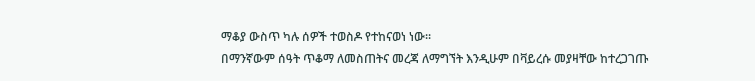ማቆያ ውስጥ ካሉ ሰዎች ተወስዶ የተከናወነ ነው፡፡
በማንኛውም ሰዓት ጥቆማ ለመስጠትና መረጃ ለማግኘት እንዲሁም በቫይረሱ መያዛቸው ከተረጋገጡ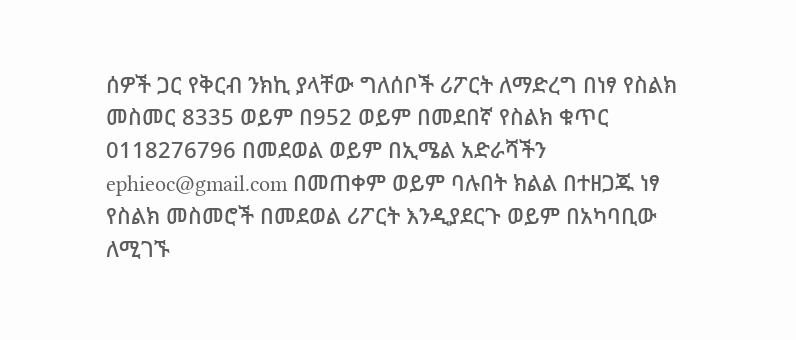ሰዎች ጋር የቅርብ ንክኪ ያላቸው ግለሰቦች ሪፖርት ለማድረግ በነፃ የስልክ መስመር 8335 ወይም በ952 ወይም በመደበኛ የስልክ ቁጥር 0118276796 በመደወል ወይም በኢሜል አድራሻችን ephieoc@gmail.com በመጠቀም ወይም ባሉበት ክልል በተዘጋጁ ነፃ የስልክ መስመሮች በመደወል ሪፖርት እንዲያደርጉ ወይም በአካባቢው ለሚገኙ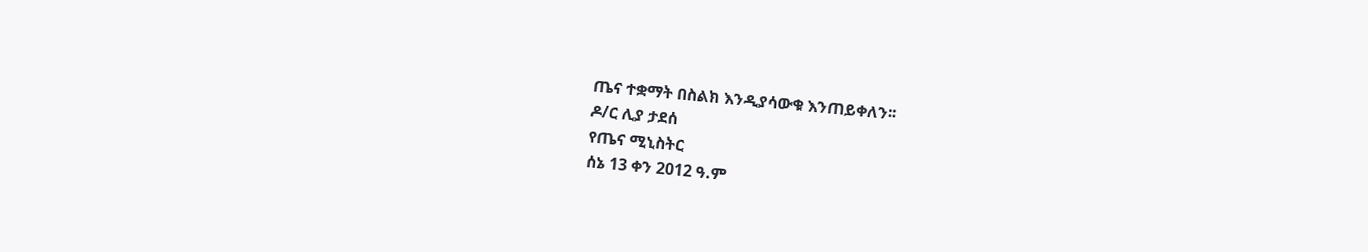ጤና ተቋማት በስልክ እንዲያሳውቁ እንጠይቀለን፡፡
ዶ/ር ሊያ ታደሰ
የጤና ሚኒስትር
ሰኔ 13 ቀን 2012 ዓ.ም